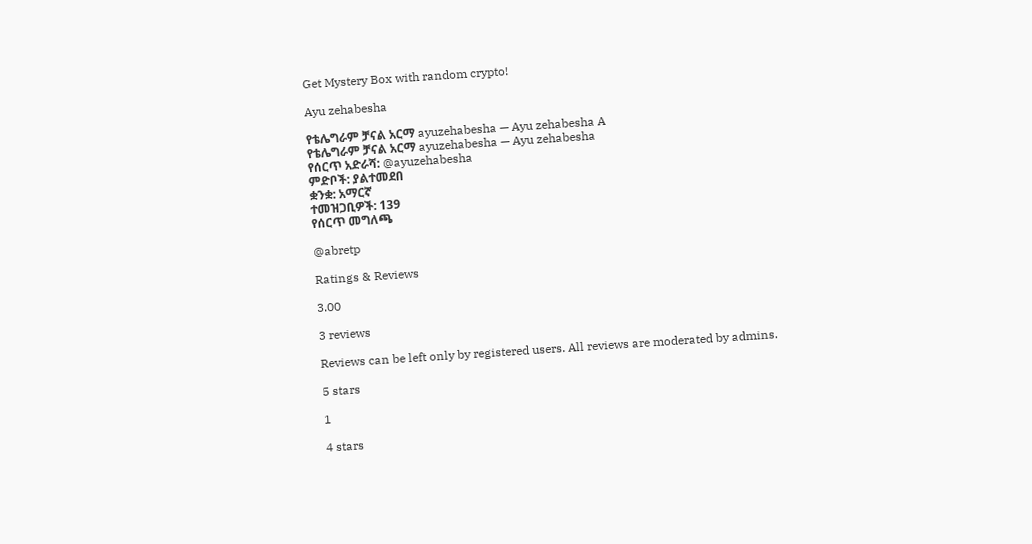Get Mystery Box with random crypto!

Ayu zehabesha

የቴሌግራም ቻናል አርማ ayuzehabesha — Ayu zehabesha A
የቴሌግራም ቻናል አርማ ayuzehabesha — Ayu zehabesha
የሰርጥ አድራሻ: @ayuzehabesha
ምድቦች: ያልተመደበ
ቋንቋ: አማርኛ
ተመዝጋቢዎች: 139
የሰርጥ መግለጫ

@abretp

Ratings & Reviews

3.00

3 reviews

Reviews can be left only by registered users. All reviews are moderated by admins.

5 stars

1

4 stars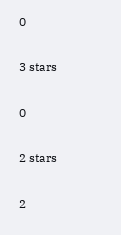0

3 stars

0

2 stars

2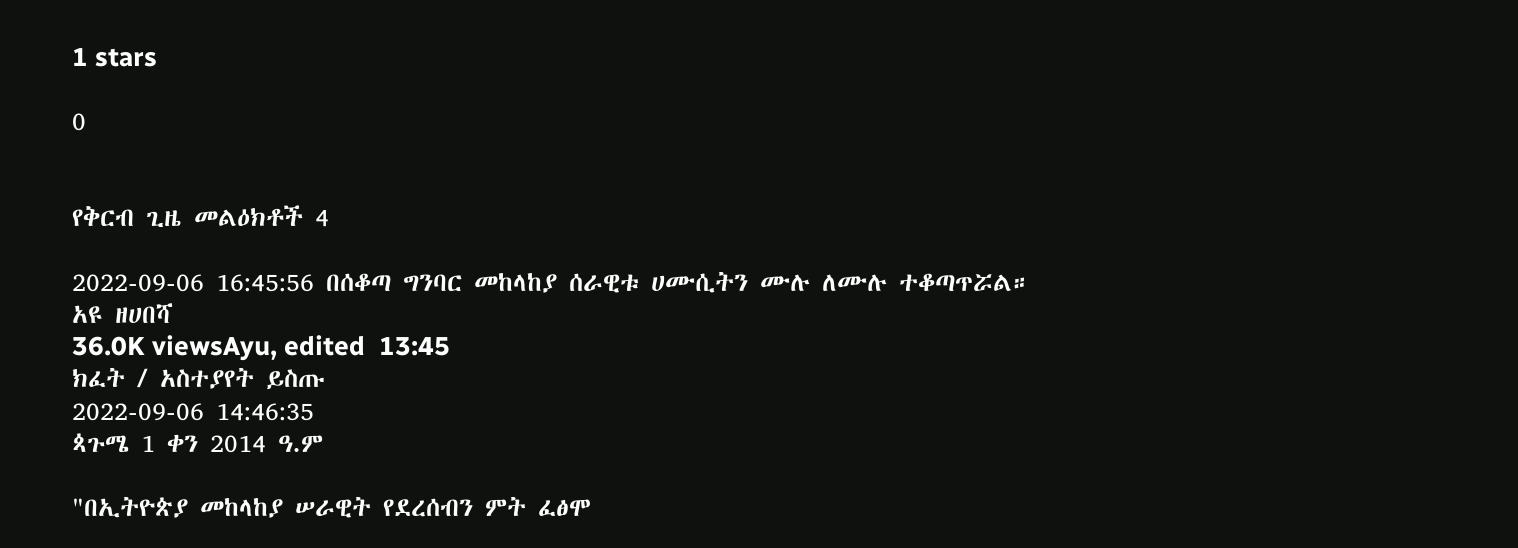1 stars

0


የቅርብ ጊዜ መልዕክቶች 4

2022-09-06 16:45:56 በሰቆጣ ግንባር መከላከያ ሰራዊቱ ሀሙሲትን ሙሉ ለሙሉ ተቆጣጥሯል።
አዩ ዘሀበሻ
36.0K viewsAyu, edited  13:45
ክፈት / አስተያየት ይስጡ
2022-09-06 14:46:35
ጳጉሜ 1 ቀን 2014 ዓ.ም

"በኢትዮጵያ መከላከያ ሠራዊት የደረሰብን ምት ፈፅሞ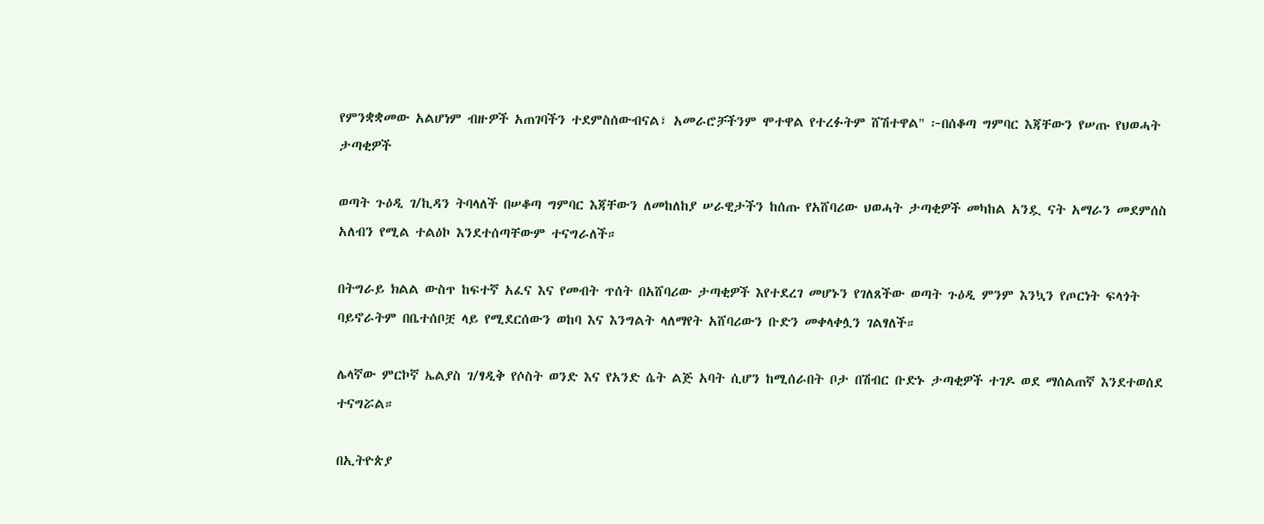የምንቋቋመው አልሆነም ብዙዎች አጠገባችን ተደምስሰውብናል፣ አመራሮቻችንም ሞተዋል የተረፉትም ሸሽተዋል" ፦በሰቆጣ ግምባር እጃቸውን የሠጡ የህወሓት ታጣቂዎች

ወጣት ጉዕዲ ገ/ኪዳን ትባላለች በሠቆጣ ግምባር እጃቸውን ለመከለከያ ሠራዊታችን ከሰጡ የአሸባሪው ህወሓት ታጣቂዎች መካከል አንዷ ናት አማራን መደምሰስ አለብን የሚል ተልዕኮ እንደተሰጣቸውም ተናግራለች።

በትግራይ ክልል ውስጥ ከፍተኛ አፈና እና የመብት ጥሰት በአሸባሪው ታጣቂዎች እየተደረገ መሆኑን የገለጸችው ወጣት ጉዕዲ ምንም እንኳን የጦርነት ፍላጎት ባይኖራትም በቤተሰቦቿ ላይ የሚደርሰውን ወከባ እና እንግልት ላለማየት አሸባሪውን ቡድን መቀላቀሏን ገልፃለች።

ሌላኛው ምርኮኛ ኤልያስ ገ/ፃዲቅ የሶስት ወንድ እና የአንድ ሴት ልጅ አባት ሲሆን ከሚሰራበት ቦታ በሽብር ቡድኑ ታጣቂዎች ተገዶ ወደ ማሰልጠኛ እንደተወሰደ ተናግሯል።

በኢትዮጵያ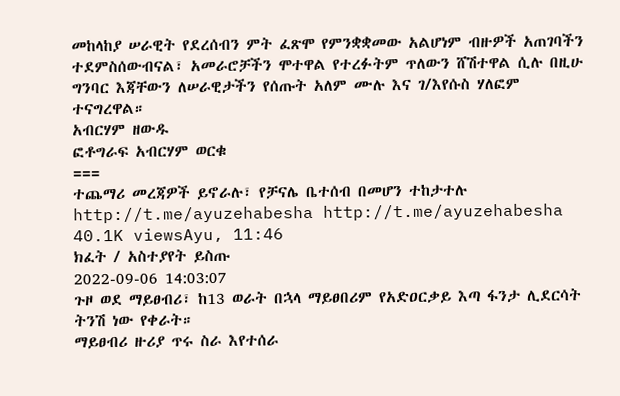መከላከያ ሠራዊት የደረሰብን ምት ፈጽሞ የምንቋቋመው አልሆነም ብዙዎች አጠገባችን ተደምስሰውብናል፣ አመራሮቻችን ሞተዋል የተረፉትም ጥለውን ሸሽተዋል ሲሉ በዚሁ ግንባር እጃቸውን ለሠራዊታችን የሰጡት አለም ሙሉ እና ገ/እየሱስ ሃለፎም ተናግረዋል።
አብርሃም ዘውዱ
ፎቶግራፍ አብርሃም ወርቁ
===
ተጨማሪ መረጃዎች ይኖራሉ፣ የቻናሌ ቤተሰብ በመሆን ተከታተሉ
http://t.me/ayuzehabesha http://t.me/ayuzehabesha
40.1K viewsAyu, 11:46
ክፈት / አስተያየት ይስጡ
2022-09-06 14:03:07
ጉዞ ወደ ማይፀብሪ፣ ከ13 ወራት በኋላ ማይፀበሪም የአድዐርቃይ እጣ ፋንታ ሊደርሳት ትንሽ ነው የቀራት።
ማይፀብሪ ዙሪያ ጥሩ ስራ እየተሰራ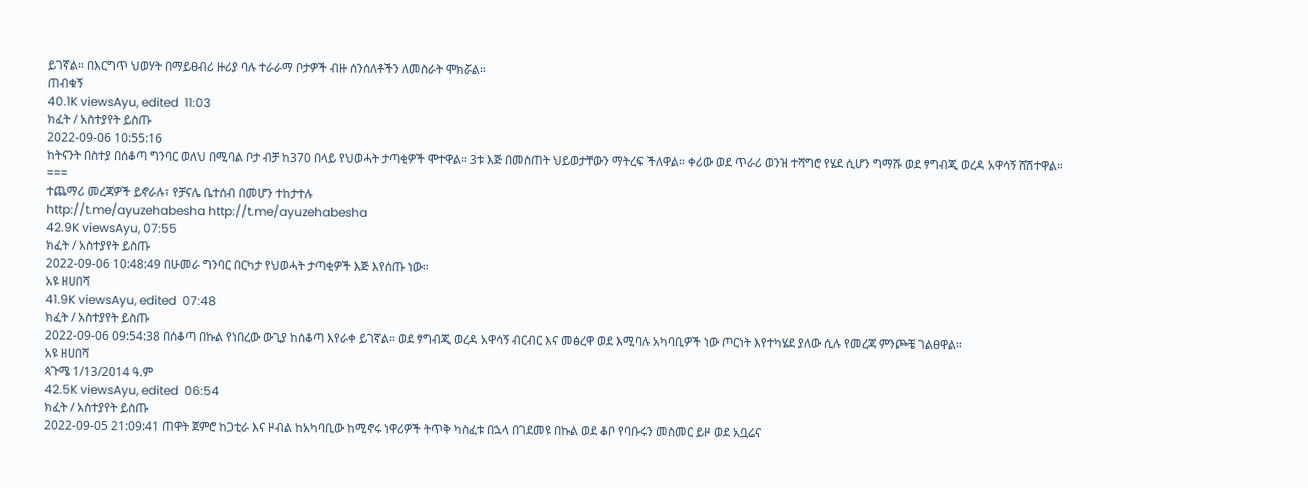ይገኛል። በእርግጥ ህወሃት በማይፀብሪ ዙሪያ ባሉ ተራራማ ቦታዎች ብዙ ሰንሰለቶችን ለመስራት ሞክሯል።
ጠብቁኝ
40.1K viewsAyu, edited  11:03
ክፈት / አስተያየት ይስጡ
2022-09-06 10:55:16
ከትናንት በስተያ በሰቆጣ ግንባር ወለህ በሚባል ቦታ ብቻ ከ370 በላይ የህወሓት ታጣቂዎች ሞተዋል። 3ቱ እጅ በመስጠት ህይወታቸውን ማትረፍ ችለዋል። ቀሪው ወደ ጥራሪ ወንዝ ተሻግሮ የሄደ ሲሆን ግማሹ ወደ ፃግብጂ ወረዳ አዋሳኝ ሸሽተዋል።
===
ተጨማሪ መረጃዎች ይኖራሉ፣ የቻናሌ ቤተሰብ በመሆን ተከታተሉ
http://t.me/ayuzehabesha http://t.me/ayuzehabesha
42.9K viewsAyu, 07:55
ክፈት / አስተያየት ይስጡ
2022-09-06 10:48:49 በሁመራ ግንባር በርካታ የህወሓት ታጣቂዎች እጅ እየሰጡ ነው።
አዩ ዘሀበሻ
41.9K viewsAyu, edited  07:48
ክፈት / አስተያየት ይስጡ
2022-09-06 09:54:38 በሰቆጣ በኩል የነበረው ውጊያ ከሰቆጣ እየራቀ ይገኛል። ወደ ፃግብጂ ወረዳ አዋሳኝ ብርብር እና መፅረዋ ወደ እሚባሉ አካባቢዎች ነው ጦርነት እየተካሄደ ያለው ሲሉ የመረጃ ምንጮቼ ገልፀዋል።
አዩ ዘሀበሻ
ጳጉሜ 1/13/2014 ዓ.ም
42.5K viewsAyu, edited  06:54
ክፈት / አስተያየት ይስጡ
2022-09-05 21:09:41 ጠዋት ጀምሮ ከጋቲራ እና ዞብል ከአካባቢው ከሚኖሩ ነዋሪዎች ትጥቅ ካስፈቱ በኋላ በገደመዩ በኩል ወደ ቆቦ የባቡሩን መስመር ይዞ ወደ አቧሬና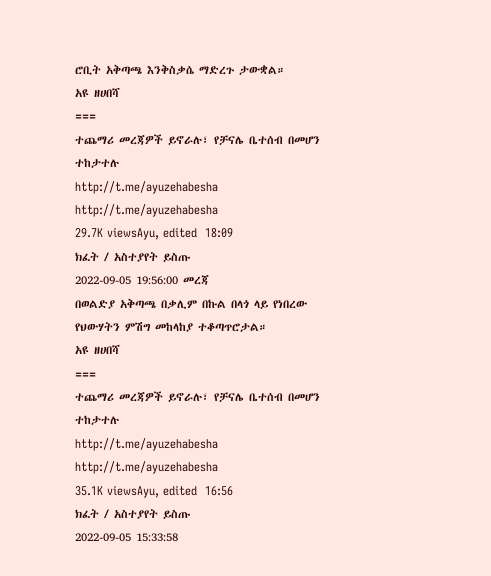ሮቢት አቅጣጫ እንቅስቃሴ ማድረጉ ታውቋል።
አዩ ዘሀበሻ
===
ተጨማሪ መረጃዎች ይኖራሉ፣ የቻናሌ ቤተሰብ በመሆን ተከታተሉ
http://t.me/ayuzehabesha http://t.me/ayuzehabesha
29.7K viewsAyu, edited  18:09
ክፈት / አስተያየት ይስጡ
2022-09-05 19:56:00 መረጃ
በወልድያ አቅጣጫ በቃሊም በኩል በላጎ ላይ የነበረው የህውሃትን ምሽግ መከላከያ ተቆጣጥሮታል።
አዩ ዘሀበሻ
===
ተጨማሪ መረጃዎች ይኖራሉ፣ የቻናሌ ቤተሰብ በመሆን ተከታተሉ
http://t.me/ayuzehabesha http://t.me/ayuzehabesha
35.1K viewsAyu, edited  16:56
ክፈት / አስተያየት ይስጡ
2022-09-05 15:33:58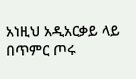አነዚህ አዲአርቃይ ላይ በጥምር ጦሩ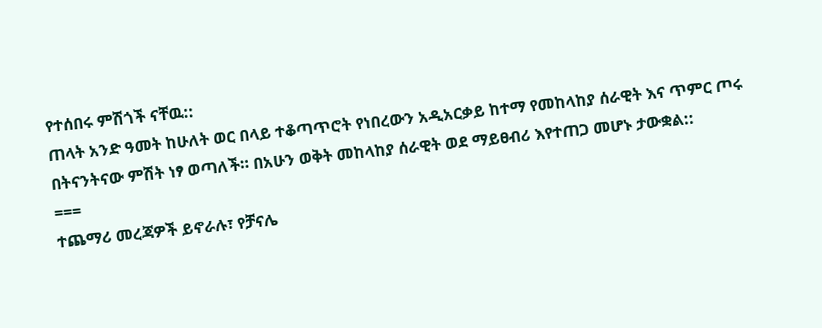የተሰበሩ ምሽጎች ናቸዉ::
ጠላት አንድ ዓመት ከሁለት ወር በላይ ተቆጣጥሮት የነበረውን አዲአርቃይ ከተማ የመከላከያ ሰራዊት እና ጥምር ጦሩ በትናንትናው ምሽት ነፃ ወጣለች። በአሁን ወቅት መከላከያ ሰራዊት ወደ ማይፀብሪ እየተጠጋ መሆኑ ታውቋል::
===
ተጨማሪ መረጃዎች ይኖራሉ፣ የቻናሌ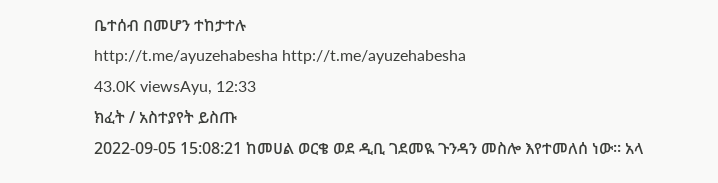ቤተሰብ በመሆን ተከታተሉ
http://t.me/ayuzehabesha http://t.me/ayuzehabesha
43.0K viewsAyu, 12:33
ክፈት / አስተያየት ይስጡ
2022-09-05 15:08:21 ከመሀል ወርቄ ወደ ዲቢ ገደመዪ ጉንዳን መስሎ እየተመለሰ ነው። አላ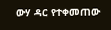ውሃ ዳር የተቀመጠው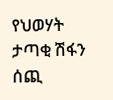የህወሃት ታጣቂ ሽፋን ሰጪ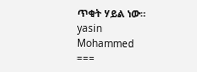ጥቂት ሃይል ነው።
yasin Mohammed
===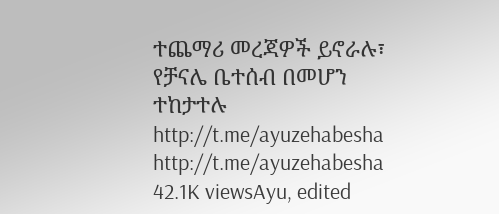ተጨማሪ መረጃዎች ይኖራሉ፣ የቻናሌ ቤተሰብ በመሆን ተከታተሉ
http://t.me/ayuzehabesha http://t.me/ayuzehabesha
42.1K viewsAyu, edited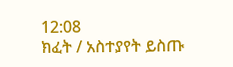12:08
ክፈት / አስተያየት ይስጡ